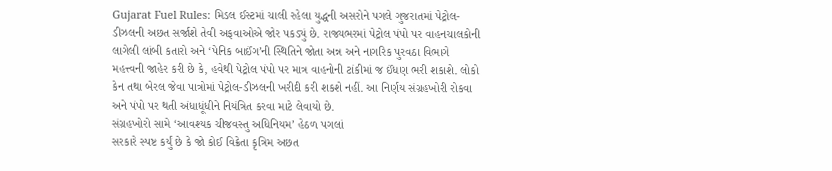Gujarat Fuel Rules: મિડલ ઈસ્ટમાં ચાલી રહેલા યુદ્ધની અસરોને પગલે ગુજરાતમાં પેટ્રોલ-ડીઝલની અછત સર્જાશે તેવી અફવાઓએ જોર પકડ્યું છે. રાજ્યભરમાં પેટ્રોલ પંપો પર વાહનચાલકોની લાગેલી લાંબી કતારો અને ‘પેનિક બાઈંગ’ની સ્થિતિને જોતા અન્ન અને નાગરિક પુરવઠા વિભાગે મહત્ત્વની જાહેર કરી છે કે, હવેથી પેટ્રોલ પંપો પર માત્ર વાહનોની ટાંકીમાં જ ઈંધણ ભરી શકાશે. લોકો કેન તથા બેરલ જેવા પાત્રોમાં પેટ્રોલ-ડીઝલની ખરીદી કરી શકશે નહીં. આ નિર્ણય સંગ્રહખોરી રોકવા અને પંપો પર થતી અંધાધૂંધીને નિયંત્રિત કરવા માટે લેવાયો છે.
સંગ્રહખોરો સામે ‘આવશ્યક ચીજવસ્તુ અધિનિયમ’ હેઠળ પગલાં
સરકારે સ્પષ્ટ કર્યું છે કે જો કોઈ વિક્રેતા કૃત્રિમ અછત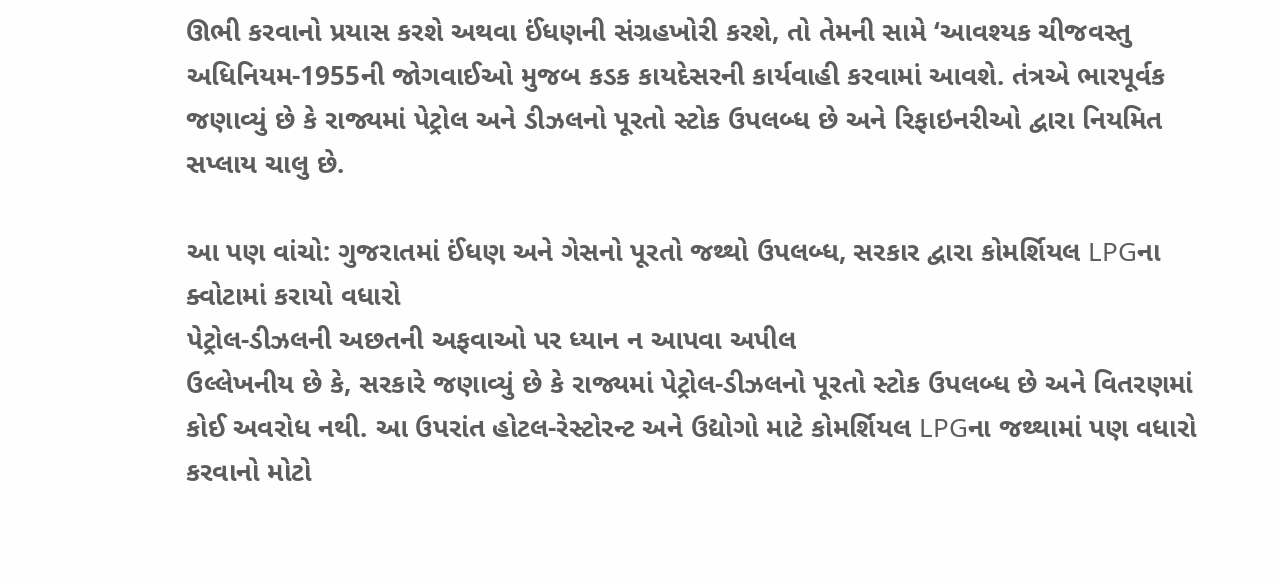ઊભી કરવાનો પ્રયાસ કરશે અથવા ઈંધણની સંગ્રહખોરી કરશે, તો તેમની સામે ‘આવશ્યક ચીજવસ્તુ અધિનિયમ-1955ની જોગવાઈઓ મુજબ કડક કાયદેસરની કાર્યવાહી કરવામાં આવશે. તંત્રએ ભારપૂર્વક જણાવ્યું છે કે રાજ્યમાં પેટ્રોલ અને ડીઝલનો પૂરતો સ્ટોક ઉપલબ્ધ છે અને રિફાઇનરીઓ દ્વારા નિયમિત સપ્લાય ચાલુ છે.

આ પણ વાંચો: ગુજરાતમાં ઈંધણ અને ગેસનો પૂરતો જથ્થો ઉપલબ્ધ, સરકાર દ્વારા કોમર્શિયલ LPGના ક્વોટામાં કરાયો વધારો
પેટ્રોલ-ડીઝલની અછતની અફવાઓ પર ધ્યાન ન આપવા અપીલ
ઉલ્લેખનીય છે કે, સરકારે જણાવ્યું છે કે રાજ્યમાં પેટ્રોલ-ડીઝલનો પૂરતો સ્ટોક ઉપલબ્ધ છે અને વિતરણમાં કોઈ અવરોધ નથી. આ ઉપરાંત હોટલ-રેસ્ટોરન્ટ અને ઉદ્યોગો માટે કોમર્શિયલ LPGના જથ્થામાં પણ વધારો કરવાનો મોટો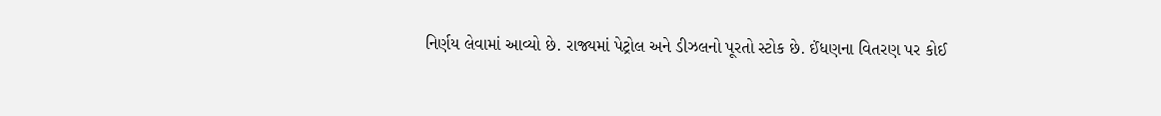નિર્ણય લેવામાં આવ્યો છે. રાજ્યમાં પેટ્રોલ અને ડીઝલનો પૂરતો સ્ટોક છે. ઈંધણના વિતરણ પર કોઈ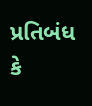પ્રતિબંધ કે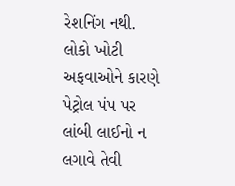રેશનિંગ નથી. લોકો ખોટી અફવાઓને કારણે પેટ્રોલ પંપ પર લાંબી લાઈનો ન લગાવે તેવી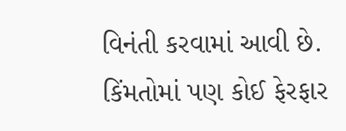વિનંતી કરવામાં આવી છે. કિંમતોમાં પણ કોઈ ફેરફાર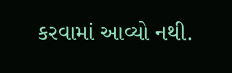કરવામાં આવ્યો નથી.